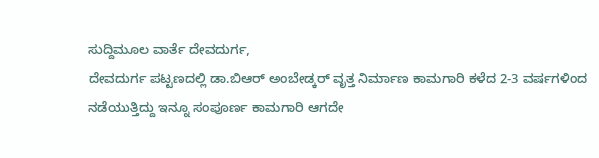ಸುದ್ದಿಮೂಲ ವಾರ್ತೆ ದೇವದುರ್ಗ,
ದೇವದುರ್ಗ ಪಟ್ಟಣದಲ್ಲಿ ಡಾ.ಬಿಆರ್ ಅಂಬೇಡ್ಕರ್ ವೃತ್ತ ನಿರ್ಮಾಣ ಕಾಮಗಾರಿ ಕಳೆದ 2-3 ವರ್ಷಗಳಿಂದ ನಡೆಯುತ್ತಿದ್ದು ಇನ್ನೂ ಸಂಪೂರ್ಣ ಕಾಮಗಾರಿ ಆಗದೇ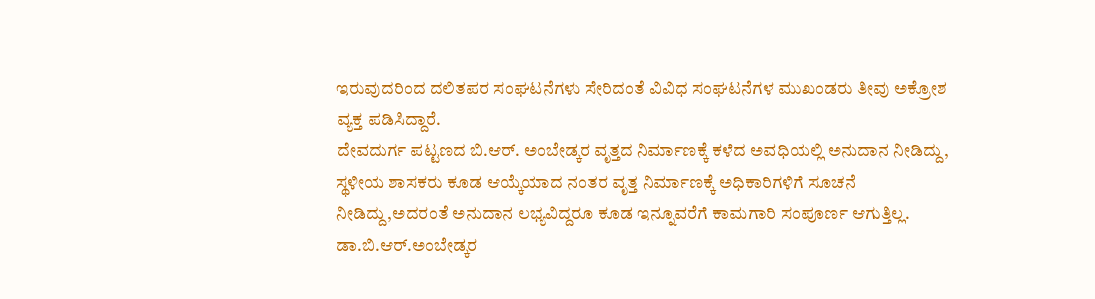ಇರುವುದರಿಂದ ದಲಿತಪರ ಸಂಘಟನೆಗಳು ಸೇರಿದಂತೆ ವಿವಿಧ ಸಂಘಟನೆಗಳ ಮುಖಂಡರು ತೀವು ಅಕ್ರೋಶ ವ್ಯಕ್ತ ಪಡಿಸಿದ್ದಾರೆ.
ದೇವದುರ್ಗ ಪಟ್ಟಣದ ಬಿ.ಆರ್. ಅಂಬೇಡ್ಕರ ವೃತ್ತದ ನಿರ್ಮಾಣಕ್ಕೆ ಕಳೆದ ಅವಧಿಯಲ್ಲಿ ಅನುದಾನ ನೀಡಿದ್ದು, ಸ್ಥಳೀಯ ಶಾಸಕರು ಕೂಡ ಆಯ್ಕೆಯಾದ ನಂತರ ವೃತ್ತ ನಿರ್ಮಾಣಕ್ಕೆ ಅಧಿಕಾರಿಗಳಿಗೆ ಸೂಚನೆ ನೀಡಿದ್ದು,ಅದರಂತೆ ಅನುದಾನ ಲಭ್ಯವಿದ್ದರೂ ಕೂಡ ಇನ್ನೂವರೆಗೆ ಕಾಮಗಾರಿ ಸಂಪೂರ್ಣ ಆಗುತ್ತಿಲ್ಲ.
ಡಾ.ಬಿ.ಆರ್.ಅಂಬೇಡ್ಕರ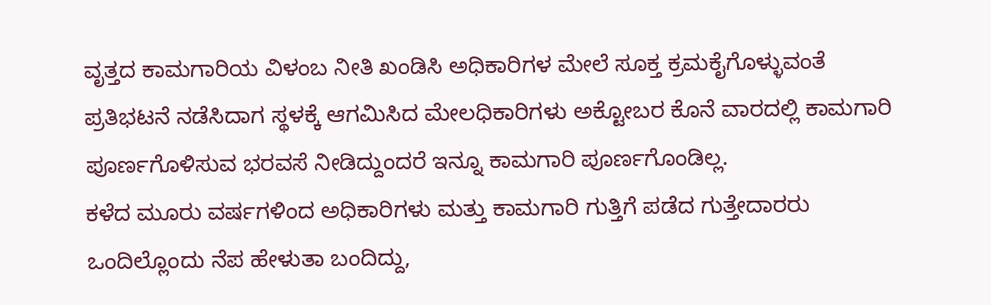ವೃತ್ತದ ಕಾಮಗಾರಿಯ ವಿಳಂಬ ನೀತಿ ಖಂಡಿಸಿ ಅಧಿಕಾರಿಗಳ ಮೇಲೆ ಸೂಕ್ತ ಕ್ರಮಕೈಗೊಳ್ಳುವಂತೆ ಪ್ರತಿಭಟನೆ ನಡೆಸಿದಾಗ ಸ್ಥಳಕ್ಕೆ ಆಗಮಿಸಿದ ಮೇಲಧಿಕಾರಿಗಳು ಅಕ್ಟೋಬರ ಕೊನೆ ವಾರದಲ್ಲಿ ಕಾಮಗಾರಿ ಪೂರ್ಣಗೊಳಿಸುವ ಭರವಸೆ ನೀಡಿದ್ದುಂದರೆ ಇನ್ನೂ ಕಾಮಗಾರಿ ಪೂರ್ಣಗೊಂಡಿಲ್ಲ.
ಕಳೆದ ಮೂರು ವರ್ಷಗಳಿಂದ ಅಧಿಕಾರಿಗಳು ಮತ್ತು ಕಾಮಗಾರಿ ಗುತ್ತಿಗೆ ಪಡೆದ ಗುತ್ತೇದಾರರು ಒಂದಿಲ್ಲೊಂದು ನೆಪ ಹೇಳುತಾ ಬಂದಿದ್ದು,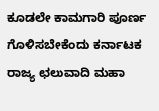ಕೂಡಲೇ ಕಾಮಗಾರಿ ಪೂರ್ಣ ಗೊಳಿಸಬೇಕೆಂದು ಕರ್ನಾಟಕ ರಾಜ್ಯ ಛಲುವಾದಿ ಮಹಾ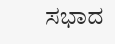ಸಭಾದ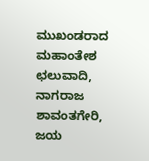ಮುಖಂಡರಾದ ಮಹಾಂತೇಶ ಛಲುವಾದಿ, ನಾಗರಾಜ ಶಾವಂತಗೇರಿ, ಜಯ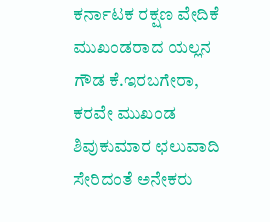ಕರ್ನಾಟಕ ರಕ್ಷಣ ವೇದಿಕೆ ಮುಖಂಡರಾದ ಯಲ್ಲನ ಗೌಡ ಕೆ.ಇರಬಗೇರಾ, ಕರವೇ ಮುಖಂಡ ಶಿವುಕುಮಾರ ಛಲುವಾದಿ ಸೇರಿದಂತೆ ಅನೇಕರು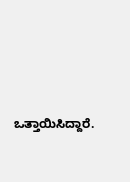ಒತ್ತಾಯಿಸಿದ್ದಾರೆ.